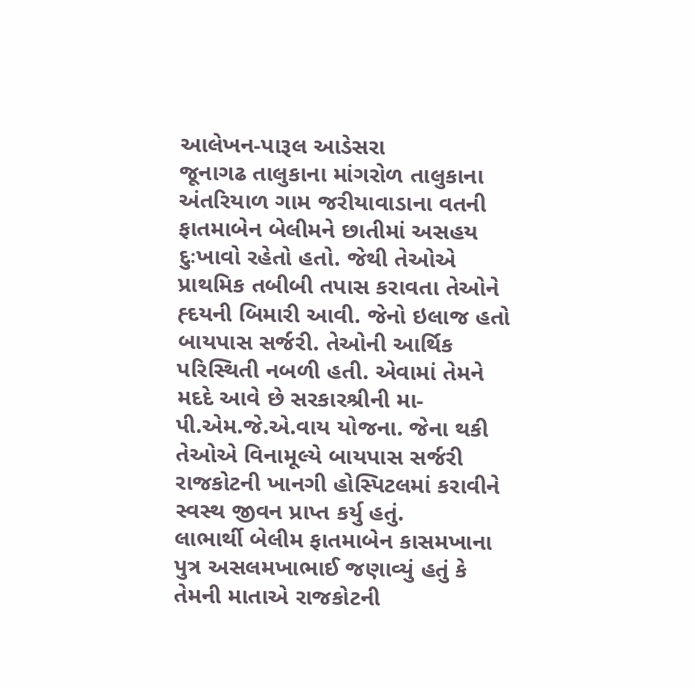આલેખન-પારૂલ આડેસરા
જૂનાગઢ તાલુકાના માંગરોળ તાલુકાના અંતરિયાળ ગામ જરીયાવાડાના વતની ફાતમાબેન બેલીમને છાતીમાં અસહય દુઃખાવો રહેતો હતો. જેથી તેઓએ પ્રાથમિક તબીબી તપાસ કરાવતા તેઓને હ્દયની બિમારી આવી. જેનો ઇલાજ હતો બાયપાસ સર્જરી. તેઓની આર્થિક પરિસ્થિતી નબળી હતી. એવામાં તેમને મદદે આવે છે સરકારશ્રીની મા-પી.એમ.જે.એ.વાય યોજના. જેના થકી તેઓએ વિનામૂલ્યે બાયપાસ સર્જરી રાજકોટની ખાનગી હોસ્પિટલમાં કરાવીને સ્વસ્થ જીવન પ્રાપ્ત કર્યુ હતું.
લાભાર્થી બેલીમ ફાતમાબેન કાસમખાના પુત્ર અસલમખાભાઈ જણાવ્યું હતું કે તેમની માતાએ રાજકોટની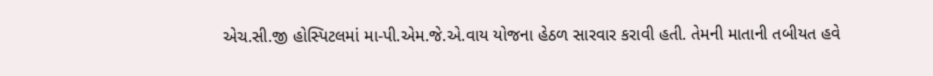એચ.સી.જી હોસ્પિટલમાં મા-પી.એમ.જે.એ.વાય યોજના હેઠળ સારવાર કરાવી હતી. તેમની માતાની તબીયત હવે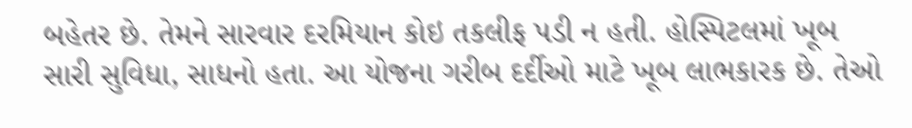બહેતર છે. તેમને સારવાર દરમિયાન કોઇ તકલીફ પડી ન હતી. હોસ્પિટલમાં ખૂબ સારી સુવિધા, સાધનો હતા. આ યોજના ગરીબ દર્દીઓ માટે ખૂબ લાભકારક છે. તેઓ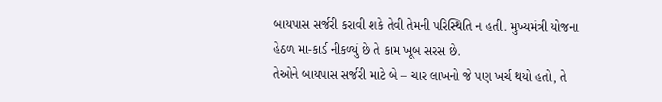બાયપાસ સર્જરી કરાવી શકે તેવી તેમની પરિસ્થિતિ ન હતી. મુખ્યમંત્રી યોજના હેઠળ મા-કાર્ડ નીકળ્યું છે તે કામ ખૂબ સરસ છે.
તેઓને બાયપાસ સર્જરી માટે બે – ચાર લાખનો જે પણ ખર્ચ થયો હતો, તે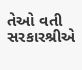તેઓ વતી સરકારશ્રીએ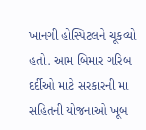ખાનગી હોસ્પિટલને ચૂકવ્યો હતો. આમ બિમાર ગરિબ દર્દીઓ માટે સરકારની મા સહિતની યોજનાઓ ખૂબ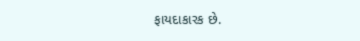ફાયદાકારક છે.